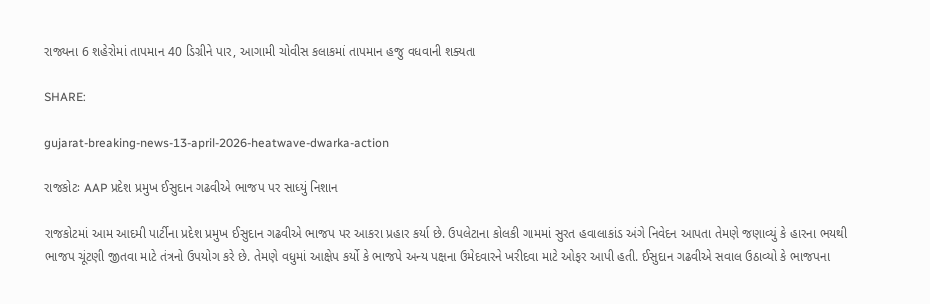રાજ્યના 6 શહેરોમાં તાપમાન 40 ડિગ્રીને પાર, આગામી ચોવીસ કલાકમાં તાપમાન હજુ વધવાની શક્યતા

SHARE:

gujarat-breaking-news-13-april-2026-heatwave-dwarka-action

રાજકોટઃ AAP પ્રદેશ પ્રમુખ ઈસુદાન ગઢવીએ ભાજપ પર સાધ્યું નિશાન

રાજકોટમાં આમ આદમી પાર્ટીના પ્રદેશ પ્રમુખ ઈસુદાન ગઢવીએ ભાજપ પર આકરા પ્રહાર કર્યા છે. ઉપલેટાના કોલકી ગામમાં સુરત હવાલાકાંડ અંગે નિવેદન આપતા તેમણે જણાવ્યું કે હારના ભયથી ભાજપ ચૂંટણી જીતવા માટે તંત્રનો ઉપયોગ કરે છે. તેમણે વધુમાં આક્ષેપ કર્યો કે ભાજપે અન્ય પક્ષના ઉમેદવારને ખરીદવા માટે ઓફર આપી હતી. ઈસુદાન ગઢવીએ સવાલ ઉઠાવ્યો કે ભાજપના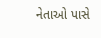નેતાઓ પાસે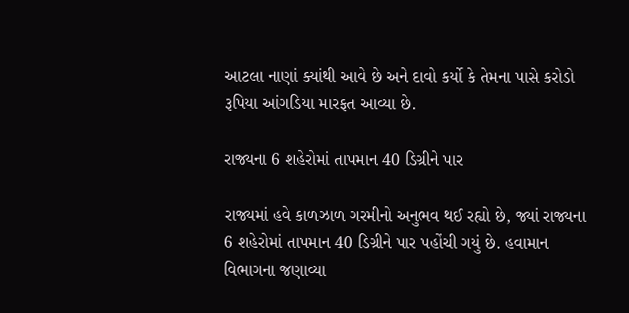આટલા નાણાં ક્યાંથી આવે છે અને દાવો કર્યો કે તેમના પાસે કરોડો રૂપિયા આંગડિયા મારફત આવ્યા છે.

રાજ્યના 6 શહેરોમાં તાપમાન 40 ડિગ્રીને પાર

રાજ્યમાં હવે કાળઝાળ ગરમીનો અનુભવ થઈ રહ્યો છે, જ્યાં રાજ્યના 6 શહેરોમાં તાપમાન 40 ડિગ્રીને પાર પહોંચી ગયું છે. હવામાન વિભાગના જણાવ્યા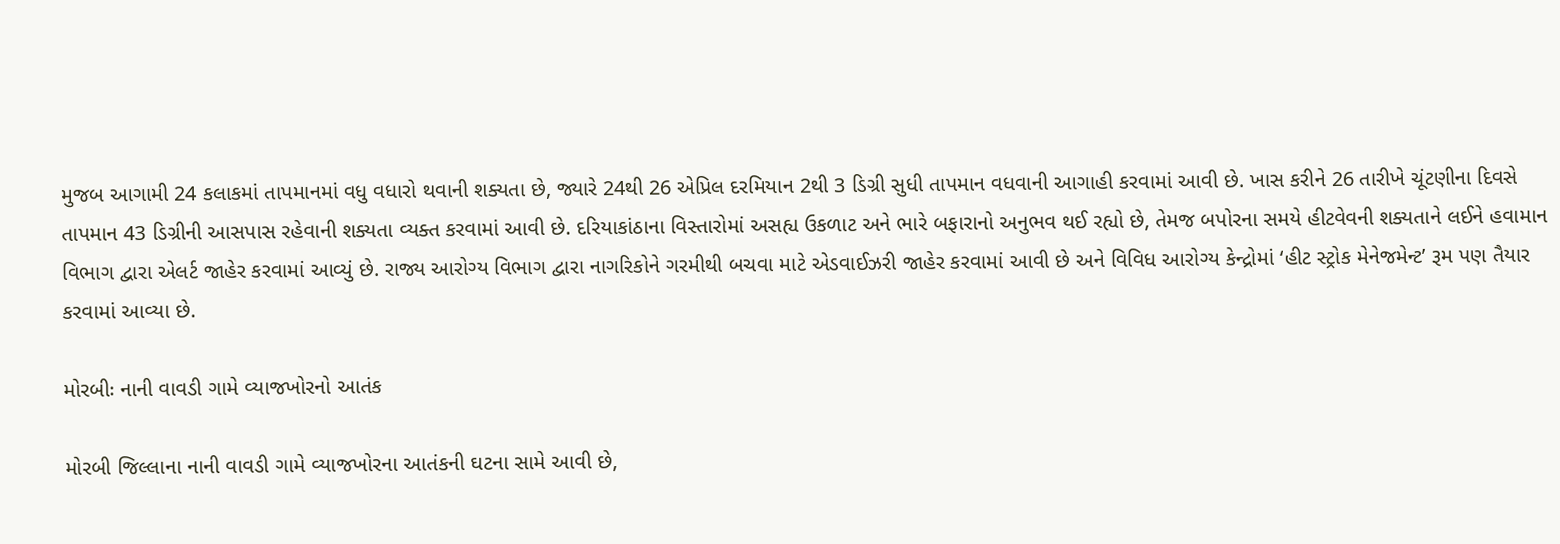મુજબ આગામી 24 કલાકમાં તાપમાનમાં વધુ વધારો થવાની શક્યતા છે, જ્યારે 24થી 26 એપ્રિલ દરમિયાન 2થી 3 ડિગ્રી સુધી તાપમાન વધવાની આગાહી કરવામાં આવી છે. ખાસ કરીને 26 તારીખે ચૂંટણીના દિવસે તાપમાન 43 ડિગ્રીની આસપાસ રહેવાની શક્યતા વ્યક્ત કરવામાં આવી છે. દરિયાકાંઠાના વિસ્તારોમાં અસહ્ય ઉકળાટ અને ભારે બફારાનો અનુભવ થઈ રહ્યો છે, તેમજ બપોરના સમયે હીટવેવની શક્યતાને લઈને હવામાન વિભાગ દ્વારા એલર્ટ જાહેર કરવામાં આવ્યું છે. રાજ્ય આરોગ્ય વિભાગ દ્વારા નાગરિકોને ગરમીથી બચવા માટે એડવાઈઝરી જાહેર કરવામાં આવી છે અને વિવિધ આરોગ્ય કેન્દ્રોમાં ‘હીટ સ્ટ્રોક મેનેજમેન્ટ’ રૂમ પણ તૈયાર કરવામાં આવ્યા છે.

મોરબીઃ નાની વાવડી ગામે વ્યાજખોરનો આતંક

મોરબી જિલ્લાના નાની વાવડી ગામે વ્યાજખોરના આતંકની ઘટના સામે આવી છે,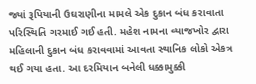જ્યાં રૂપિયાની ઉઘરાણીના મામલે એક દુકાન બંધ કરાવાતા પરિસ્થિતિ ગરમાઈ ગઈ હતી. મહેશ નામના વ્યાજખોર દ્વારા મહિલાની દુકાન બંધ કરાવવામાં આવતા સ્થાનિક લોકો એકત્ર થઈ ગયા હતા. આ દરમિયાન બનેલી ધક્કામુક્કી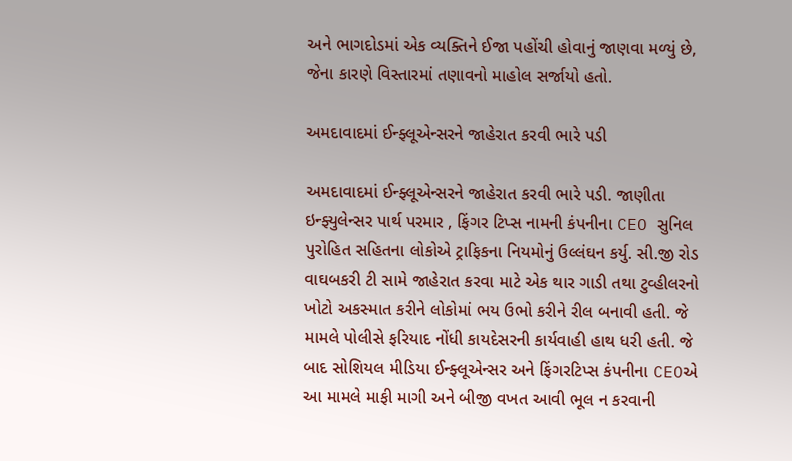અને ભાગદોડમાં એક વ્યક્તિને ઈજા પહોંચી હોવાનું જાણવા મળ્યું છે, જેના કારણે વિસ્તારમાં તણાવનો માહોલ સર્જાયો હતો.

અમદાવાદમાં ઈન્ફ્લૂએન્સરને જાહેરાત કરવી ભારે પડી

અમદાવાદમાં ઈન્ફ્લૂએન્સરને જાહેરાત કરવી ભારે પડી. જાણીતા ઇન્ફ્યુલેન્સર પાર્થ પરમાર , ફિંગર ટિપ્સ નામની કંપનીના CEO સુનિલ પુરોહિત સહિતના લોકોએ ટ્રાફિકના નિયમોનું ઉલ્લંઘન કર્યુ. સી.જી રોડ વાઘબકરી ટી સામે જાહેરાત કરવા માટે એક થાર ગાડી તથા ટુવ્હીલરનો ખોટો અકસ્માત કરીને લોકોમાં ભય ઉભો કરીને રીલ બનાવી હતી. જે મામલે પોલીસે ફરિયાદ નોંધી કાયદેસરની કાર્યવાહી હાથ ધરી હતી. જે બાદ સોશિયલ મીડિયા ઈન્ફ્લૂએન્સર અને ફિંગરટિપ્સ કંપનીના CEOએ આ મામલે માફી માગી અને બીજી વખત આવી ભૂલ ન કરવાની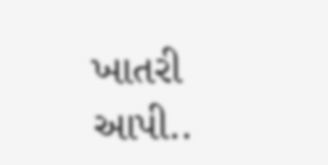ખાતરી આપી..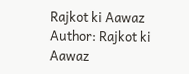Rajkot ki Aawaz
Author: Rajkot ki Aawaz